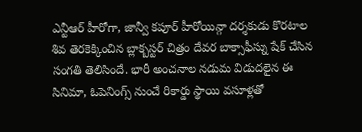ఎన్టీఆర్ హీరోగా, జాన్వీ కపూర్ హీరోయిన్గా దర్శకుడు కొరటాల శివ తెరకెక్కించిన బ్లాక్బస్టర్ చిత్రం దేవర బాక్సాఫీస్ను షేక్ చేసిన సంగతి తెలిసిందే. భారీ అంచనాల నడుమ విడుదలైన ఈ సినిమా, ఓపెనింగ్స్ నుంచే రికార్డు స్థాయి వసూళ్లతో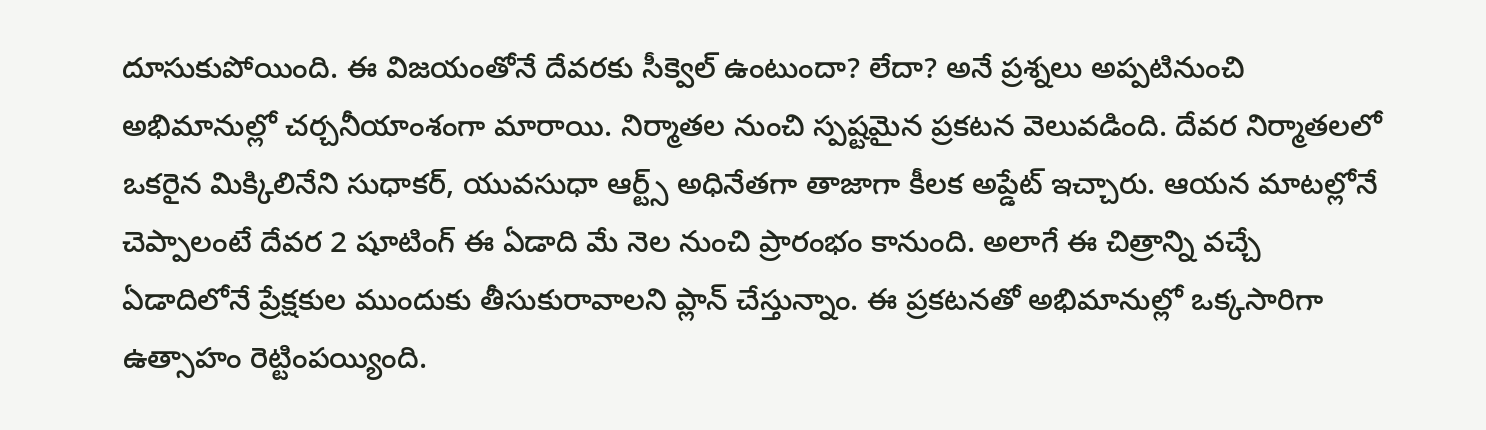దూసుకుపోయింది. ఈ విజయంతోనే దేవరకు సీక్వెల్ ఉంటుందా? లేదా? అనే ప్రశ్నలు అప్పటినుంచి అభిమానుల్లో చర్చనీయాంశంగా మారాయి. నిర్మాతల నుంచి స్పష్టమైన ప్రకటన వెలువడింది. దేవర నిర్మాతలలో ఒకరైన మిక్కిలినేని సుధాకర్, యువసుధా ఆర్ట్స్ అధినేతగా తాజాగా కీలక అప్డేట్ ఇచ్చారు. ఆయన మాటల్లోనే చెప్పాలంటే దేవర 2 షూటింగ్ ఈ ఏడాది మే నెల నుంచి ప్రారంభం కానుంది. అలాగే ఈ చిత్రాన్ని వచ్చే ఏడాదిలోనే ప్రేక్షకుల ముందుకు తీసుకురావాలని ప్లాన్ చేస్తున్నాం. ఈ ప్రకటనతో అభిమానుల్లో ఒక్కసారిగా ఉత్సాహం రెట్టింపయ్యింది.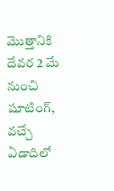మొత్తానికి దేవర 2 మే నుంచి షూటింగ్, వచ్చే ఏడాదిలో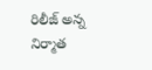రిలీజ్ అన్న నిర్మాత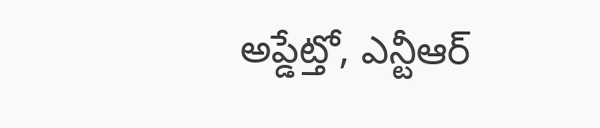అప్డేట్తో, ఎన్టీఆర్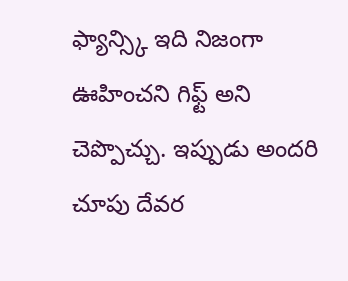ఫ్యాన్స్కి ఇది నిజంగా ఊహించని గిఫ్ట్ అని చెప్పొచ్చు. ఇప్పుడు అందరి చూపు దేవర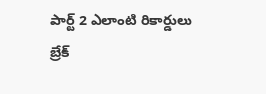పార్ట్ 2 ఎలాంటి రికార్డులు బ్రేక్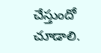చేస్తుందో చూడాలి.